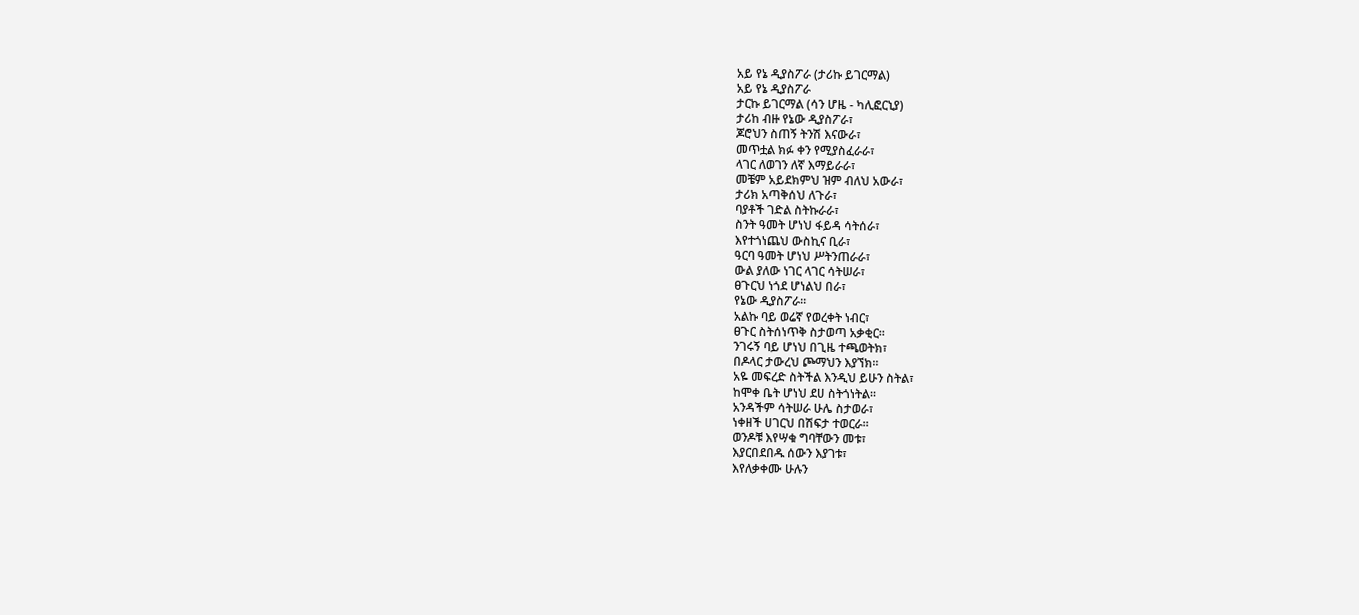አይ የኔ ዲያስፖራ (ታሪኩ ይገርማል)
አይ የኔ ዲያስፖራ
ታርኩ ይገርማል (ሳን ሆዜ - ካሊፎርኒያ)
ታሪከ ብዙ የኔው ዲያስፖራ፣
ጆሮህን ስጠኝ ትንሽ እናውራ፣
መጥቷል ክፉ ቀን የሚያስፈራራ፣
ላገር ለወገን ለኛ እማይራራ፣
መቼም አይደክምህ ዝም ብለህ አውራ፣
ታሪክ አጣቅሰህ ለጉራ፣
ባያቶች ገድል ስትኩራራ፣
ስንት ዓመት ሆነህ ፋይዳ ሳትሰራ፣
እየተጎነጨህ ውስኪና ቢራ፣
ዓርባ ዓመት ሆነህ ሥትንጠራራ፣
ውል ያለው ነገር ላገር ሳትሠራ፣
ፀጉርህ ነጎደ ሆነልህ በራ፣
የኔው ዲያስፖራ።
አልኩ ባይ ወሬኛ የወረቀት ነብር፣
ፀጉር ስትሰነጥቅ ስታወጣ አቃቂር።
ንገሩኝ ባይ ሆነህ በጊዜ ተጫወትክ፣
በዶላር ታውረህ ጮማህን እያኘክ።
አዬ መፍረድ ስትችል እንዲህ ይሁን ስትል፣
ከሞቀ ቤት ሆነህ ደሀ ስትጎነትል።
አንዳችም ሳትሠራ ሁሌ ስታወራ፣
ነቀዘች ሀገርህ በሽፍታ ተወርራ።
ወንዶቹ እየሣቁ ግባቸውን መቱ፣
እያርበደበዱ ሰውን እያገቱ፣
እየለቃቀሙ ሁሉን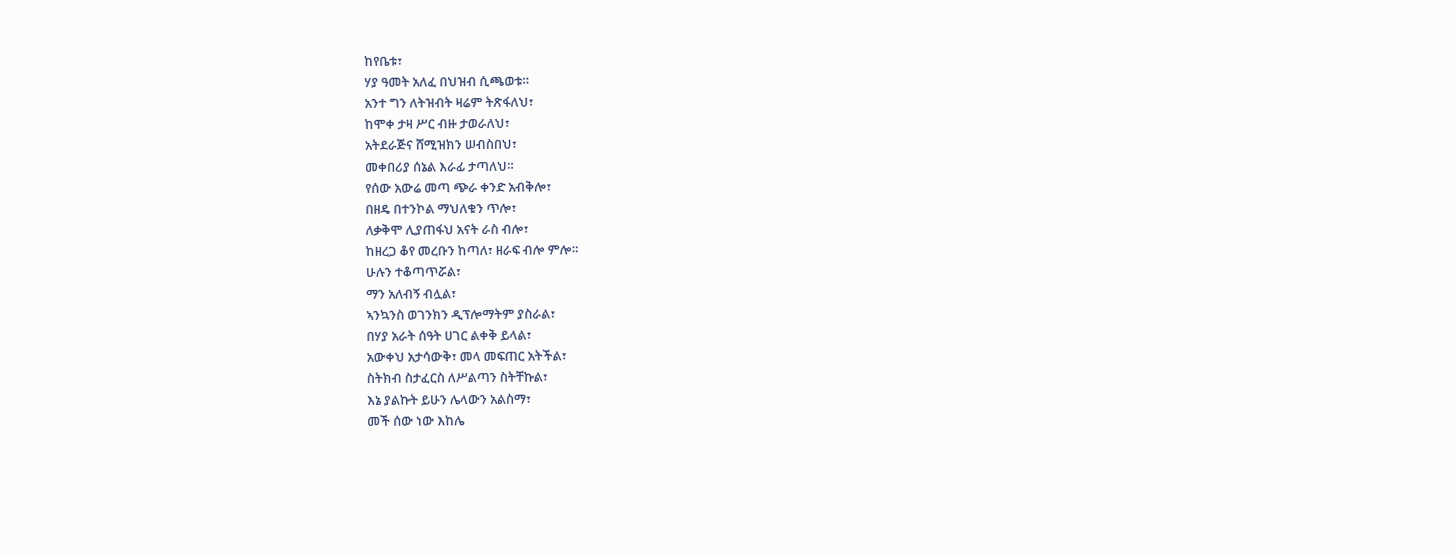ከየቤቱ፣
ሃያ ዓመት አለፈ በህዝብ ሲጫወቱ።
አንተ ግን ለትዝብት ዛሬም ትጽፋለህ፣
ከሞቀ ታዛ ሥር ብዙ ታወራለህ፣
አትደራጅና ሸሚዝክን ሠብስበህ፣
መቀበሪያ ሰኔል እራፊ ታጣለህ።
የሰው አውሬ መጣ ጭራ ቀንድ አብቅሎ፣
በዘዴ በተንኮል ማህለቁን ጥሎ፣
ለቃቅሞ ሊያጠፋህ አናት ራስ ብሎ፣
ከዘረጋ ቆየ መረቡን ከጣለ፣ ዘራፍ ብሎ ምሎ።
ሁሉን ተቆጣጥሯል፣
ማን አለብኝ ብሏል፣
ኣንኳንስ ወገንክን ዲፕሎማትም ያስራል፣
በሃያ አራት ሰዓት ሀገር ልቀቅ ይላል፣
አውቀህ አታሳውቅ፣ መላ መፍጠር አትችል፣
ስትክብ ስታፈርስ ለሥልጣን ስትቸኩል፣
እኔ ያልኩት ይሁን ሌላውን አልስማ፣
መች ሰው ነው እከሌ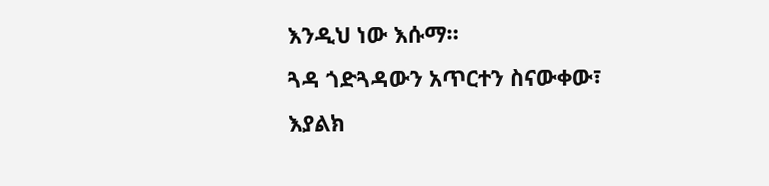እንዲህ ነው እሱማ።
ጓዳ ጎድጓዳውን አጥርተን ስናውቀው፣
እያልክ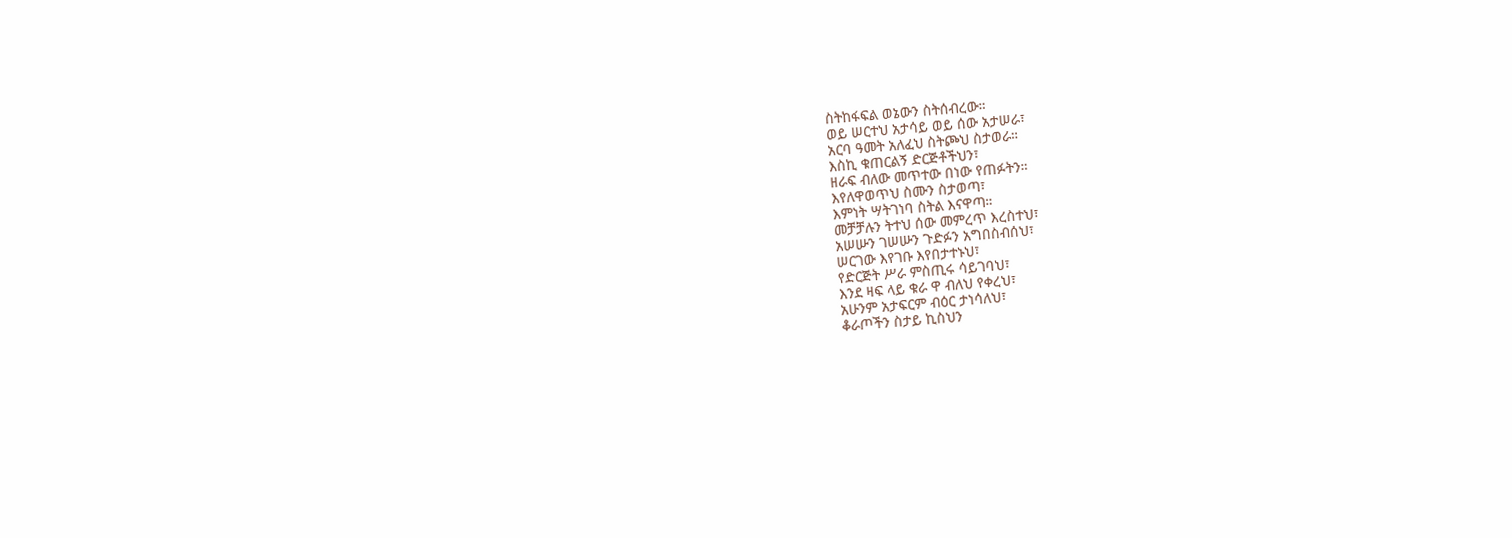ስትከፋፍል ወኔውን ስትሰብረው።
ወይ ሠርተህ አታሳይ ወይ ሰው አታሠራ፣
አርባ ዓመት አለፈህ ስትጮህ ስታወራ።
እስኪ ቁጠርልኝ ድርጅቶችህን፣
ዘራፍ ብለው መጥተው በነው የጠፉትን።
እየለዋወጥህ ስሙን ስታወጣ፣
እምነት ሣትገነባ ስትል እናዋጣ።
መቻቻሉን ትተህ ሰው መምረጥ እረስተህ፣
አሠሡን ገሠሡን ጉድፉን አግበስብሰህ፣
ሠርገው እየገቡ እየበታተኑህ፣
የድርጅት ሥራ ምስጢሩ ሳይገባህ፣
እንደ ዛፍ ላይ ቁራ ዋ ብለህ የቀረህ፣
አሁንም አታፍርም ብዕር ታነሳለህ፣
ቆራጦችን ስታይ ኪስህን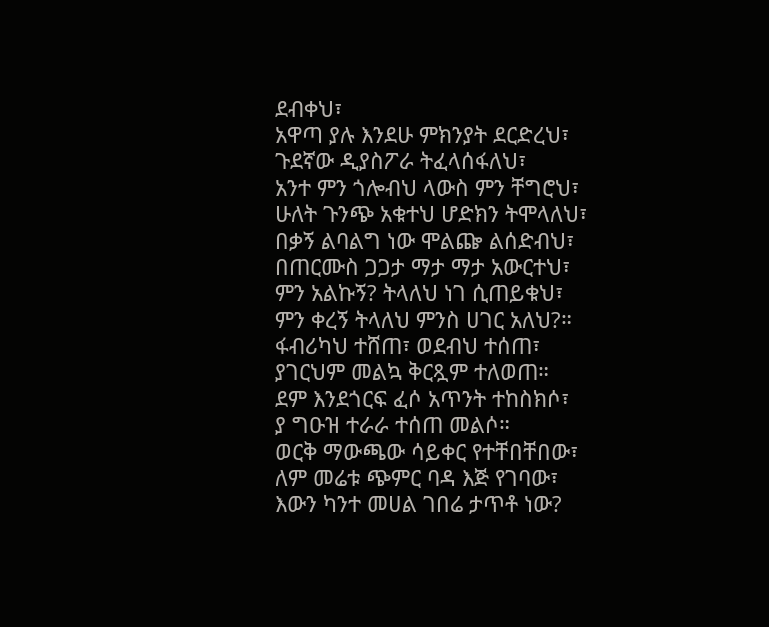ደብቀህ፣
አዋጣ ያሉ እንደሁ ምክንያት ደርድረህ፣
ጉደኛው ዲያስፖራ ትፈላሰፋለህ፣
አንተ ምን ጎሎብህ ላውስ ምን ቸግሮህ፣
ሁለት ጉንጭ አቁተህ ሆድክን ትሞላለህ፣
በቃኝ ልባልግ ነው ሞልጬ ልሰድብህ፣
በጠርሙስ ጋጋታ ማታ ማታ አውርተህ፣
ምን አልኩኝ? ትላለህ ነገ ሲጠይቁህ፣
ምን ቀረኝ ትላለህ ምንስ ሀገር አለህ?።
ፋብሪካህ ተሸጠ፣ ወደብህ ተሰጠ፣
ያገርህም መልኳ ቅርጿም ተለወጠ።
ደም እንደጎርፍ ፈሶ አጥንት ተከስክሶ፣
ያ ግዑዝ ተራራ ተሰጠ መልሶ።
ወርቅ ማውጫው ሳይቀር የተቸበቸበው፣
ለም መሬቱ ጭምር ባዳ እጅ የገባው፣
እውን ካንተ መሀል ገበሬ ታጥቶ ነው?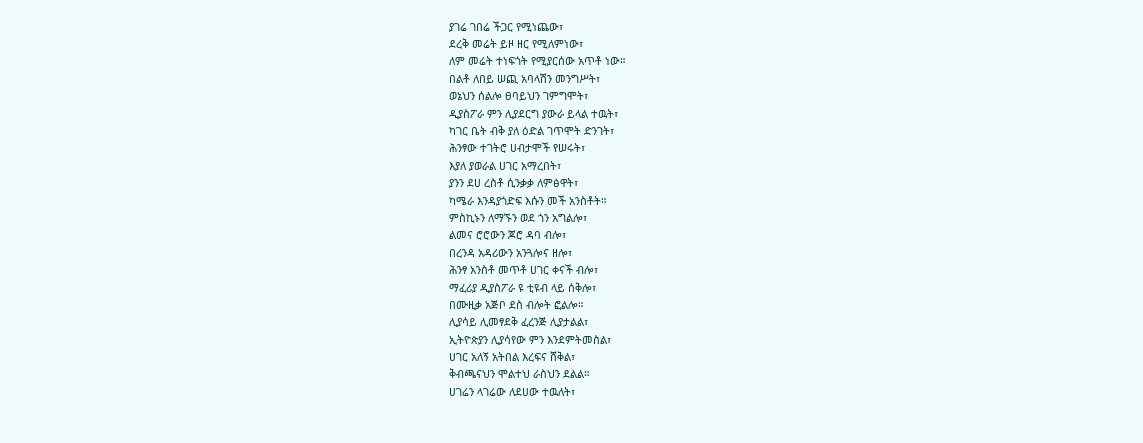ያገሬ ገበሬ ችጋር የሚነጨው፣
ደረቅ መሬት ይዞ ዘር የሚለምነው፣
ለም መሬት ተነፍጎት የሚያርሰው አጥቶ ነው።
በልቶ ለበይ ሠጪ አባላሽን መንግሥት፣
ወኔህን ሰልሎ ፀባይህን ገምግሞት፣
ዲያስፖራ ምን ሊያደርግ ያውራ ይላል ተዉት፣
ካገር ቤት ብቅ ያለ ዕድል ገጥሞት ድንገት፣
ሕንፃው ተገትሮ ሀብታሞች የሠሩት፣
እያለ ያወራል ሀገር አማረበት፣
ያንን ደሀ ረስቶ ሲንቃቃ ለምፅዋት፣
ካሜራ እንዳያጎድፍ እሱን መች አንስቶት።
ምስኪኑን ለማኙን ወደ ጎን አግልሎ፣
ልመና ሮሮውን ጆሮ ዳባ ብሎ፣
በረንዳ አዳሪውን አንጓሎና ዘሎ፣
ሕንፃ አንስቶ መጥቶ ሀገር ቀናች ብሎ፣
ማፈሪያ ዲያስፖራ ዩ ቲዩብ ላይ ሰቅሎ፣
በሙዚቃ አጅቦ ደስ ብሎት ፎልሎ።
ሊያሳይ ሊመፃደቅ ፈረንጅ ሊያታልል፣
ኢትዮጵያን ሊያሳየው ምን እንደምትመስል፣
ሀገር አለኝ አትበል እረፍና ሸቅል፣
ቅብጫናህን ሞልተህ ራስህን ደልል።
ሀገሬን ላገሬው ለደሀው ተዉለት፣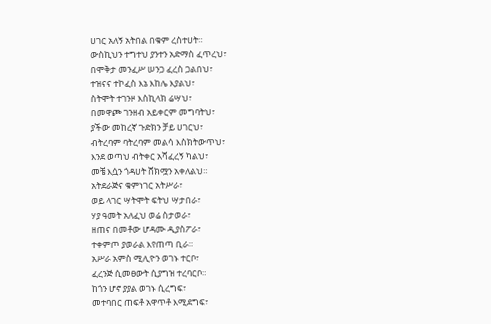ሀገር አለኝ አትበል በቁም ረስተሀት።
ውስኪህን ተግተህ ያንተን አድማስ ፈጥረህ፣
በሞቅታ መንፈሥ ሠንጋ ፈረስ ጋልበህ፣
ተዝናና ተኮፈስ እኔ እከሌ እያልህ፣
ስትሞት ተገንዞ እስኪላክ ሬሣህ፣
በመዋጮ ገንዘብ አይቀርም መግባትህ፣
ያችው መከረኛ ጉድክን ቻይ ሀገርህ፣
ብትረባም ባትረባም መልሳ እስክትውጥህ፣
እንደ ወጣህ ብትቀር አሻፈረኝ ካልህ፣
መቼ እሷን ጎዳሀት ሸክሟን አቀለልህ።
አትደራጅና ቁምነገር አትሥራ፣
ወይ ላገር ሣትሞት ፍትህ ሣታበራ፣
ሃያ ዓመት አለፈህ ወሬ ስታወራ፣
ዘጠና በመቶው ሆዳሙ ዲያስፖራ፣
ተቀምጦ ያወራል እየጠጣ ቢራ።
አሥራ አምስ ሚሊዮን ወገኑ ተርቦ፣
ፈረንጅ ሲመፀውት ሲያግዝ ተረባርቦ።
ከጎን ሆኖ ያያል ወገኑ ሲረግፍ፣
መተባበር ጠፍቶ አዋጥቶ እሚደግፍ፣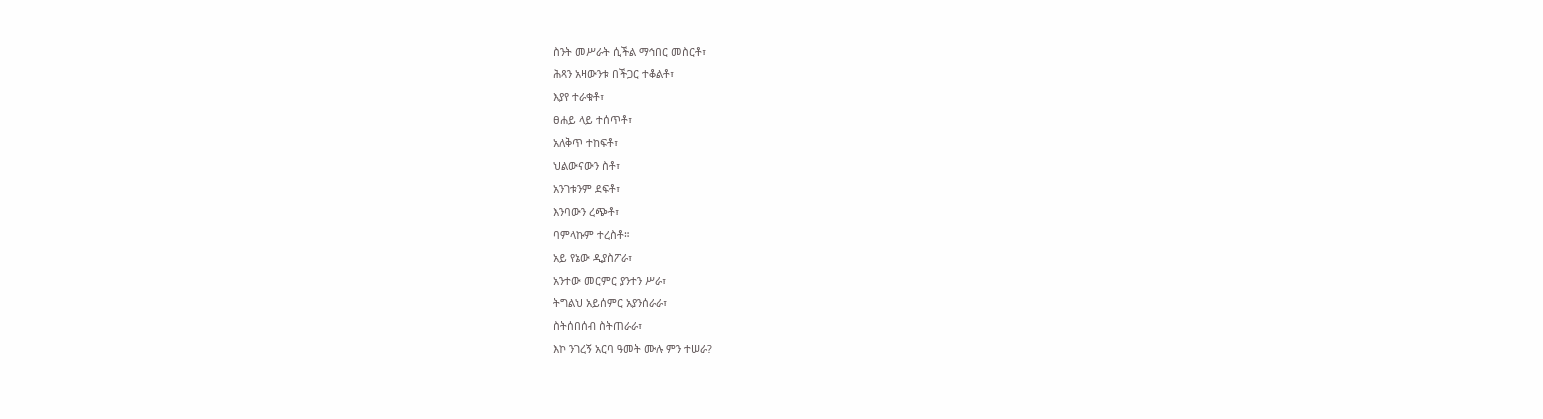ስንት መሥራት ሲችል ማኅበር መስርቶ፣
ሕጻን አዛውንቱ በችጋር ተቆልቶ፣
እያየ ተራቁቶ፣
ፀሐይ ላይ ተሰጥቶ፣
አለቅጥ ተከፍቶ፣
ህልውናውን ስቶ፣
አንገቱንም ደፍቶ፣
እንባውን ረጭቶ፣
ባምላኩም ተረስቶ።
አይ የኔው ዲያስፖራ፣
አንተው መርምር ያንተን ሥራ፣
ትግልህ አይሰምር አያንሰራራ፣
ስትሰበሰብ ስትጠራራ፣
እኮ ንገረኝ አርባ ዓመት ሙሉ ምን ተሠራ?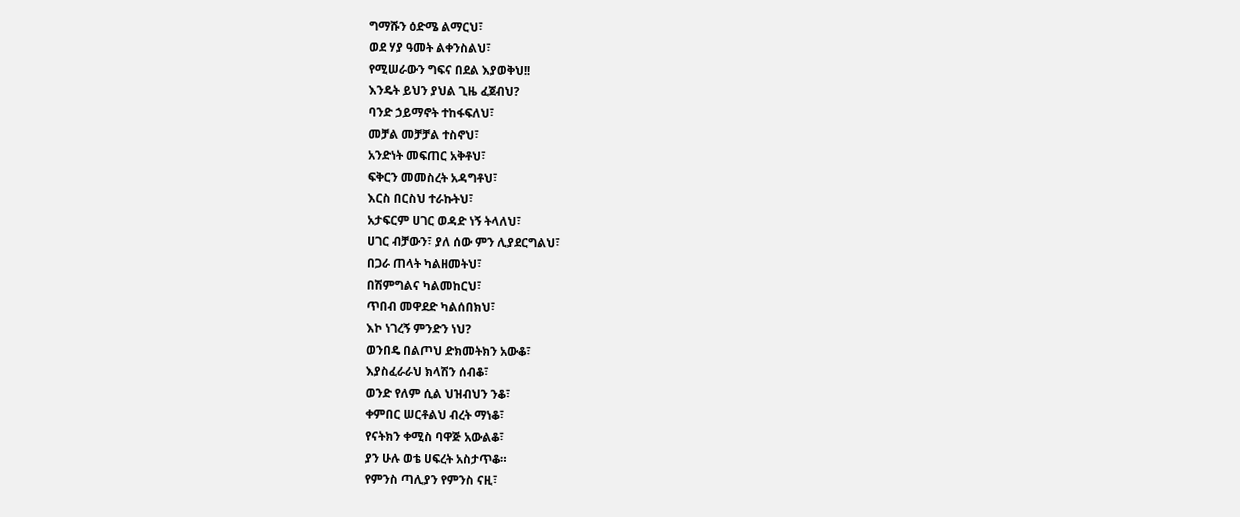ግማሹን ዕድሜ ልማርህ፣
ወደ ሃያ ዓመት ልቀንስልህ፣
የሚሠራውን ግፍና በደል እያወቅህ!!
እንዴት ይህን ያህል ጊዜ ፈጀብህ?
ባንድ ኃይማኖት ተከፋፍለህ፣
መቻል መቻቻል ተስኖህ፣
አንድነት መፍጠር አቅቶህ፣
ፍቅርን መመስረት አዳግቶህ፣
እርስ በርስህ ተራኩትህ፣
አታፍርም ሀገር ወዳድ ነኝ ትላለህ፣
ሀገር ብቻውን፣ ያለ ሰው ምን ሊያደርግልህ፣
በጋራ ጠላት ካልዘመትህ፣
በሽምግልና ካልመከርህ፣
ጥበብ መዋደድ ካልሰበክህ፣
እኮ ነገረኝ ምንድን ነህ?
ወንበዴ በልጦህ ድክመትክን አውቆ፣
እያስፈራራህ ክላሽን ሰብቆ፣
ወንድ የለም ሲል ህዝብህን ንቆ፣
ቀምበር ሠርቶልህ ብረት ማነቆ፣
የናትክን ቀሚስ ባዋጅ አውልቆ፣
ያን ሁሉ ወቴ ሀፍረት አስታጥቆ።
የምንስ ጣሊያን የምንስ ናዚ፣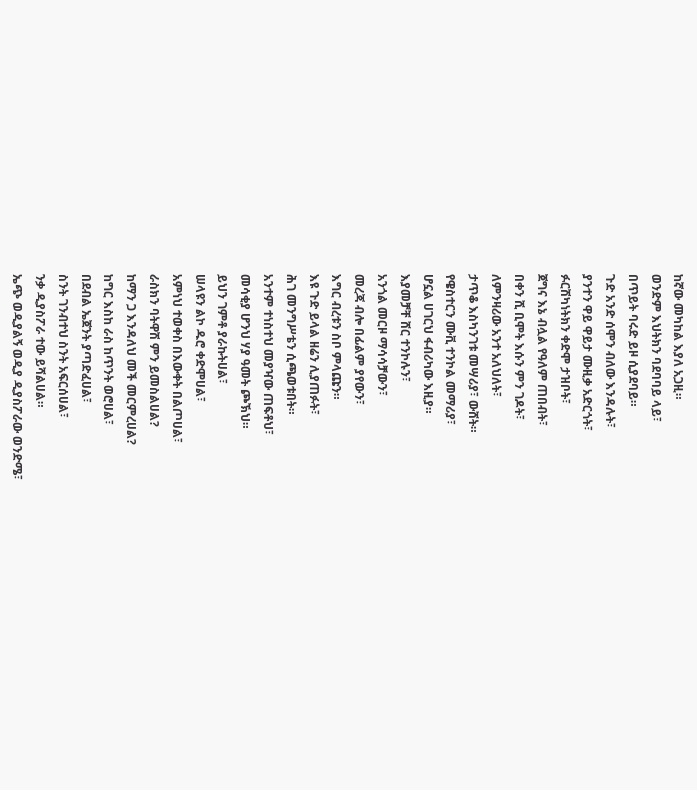ከኛው መካከል እያለ አጋዚ።
ወንድም እህትክን ባደባባይ ላይ፣
በጥይት ባሩድ ይዞ ሲያደባይ።
ጉድ አንድ ሰሞን ብለው እንዳሉት፣
ያንተን ዋይ ዋይታ ሙዚቃ አድርጎት፣
ፉርሽካነትክን ቀድሞ ታዝቦት፣
ጀግና እኔ ብሏል የዓለም ጠበብት፣
በቀን ሺ ቢሞት እሱን ምን ገዶት፣
ለምንዛሪው አንተ አለህለት፣
ታጥቆ እስካንገቱ መሣሪያ፣ ውሸት።
የዌስተርን ሙቪ ተንኮል መማሪያ፣
ሆኗል ሀገርህ ፋብሪካው እዚያ።
እያመቻቸ ሸር ተንኮሉን፣
አንጎል መርዞ ማሳሳቻውን፣
መረጃ ብሎ በፊልም ያየውን፣
እግር ብረቱን ስቦ ምላጩን።
እዩ ጉድ ይላል ዘሬን ሊያጠፉት፣
ሕገ መንግሥቴን ሲጫወቱበት።
አንተም ተነስተህ መያዣው ጠፍቶህ፣
መሳቂያ ሆንህ ሃያ ዓመት ጮኽህ።
ይህን ገምቶ ያራኩትሀል፣
ሠላዩን ልኮ ዱሮ ቀድሞሀል፣
አምነህ ተወቀስ በእውቀት በልጦሀል፣
ራስክን ባትዋሽ ምን ይመስልሀል?
ከማን ጋ እንዳለህ መች መርምረሀል?
ከግር እስከ ራስ ከጥንት ወሮሀል፣
በደብል ኤጀንት ያጣድፈሀል፣
ስንት ገንብተህ ስንት አፍርሰሀል፣
ንቃ ዲያስፖራ ተው ይሻልሀል።
ኤጭ ወዲያልኝ ወዲያ ዲያስፖራው ወንድሜ፣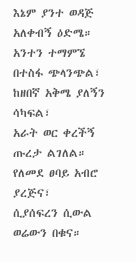እኔም ያንተ ወዳጅ አለቀብኝ ዕድሜ።
አንተን ተማምኜ በተስፋ ጭላንጭል፣
ከዘበኛ አቅሜ ያለኝን ሳካፍል፣
አራት ወር ቀረችኝ ጡረታ ልገለል።
የለመደ ፀባይ አብሮ ያረጅና፣
ሲያሰፍረን ሲውል ወሬውን በቁና።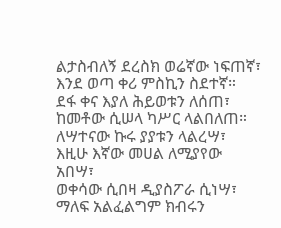ልታስብለኝ ደረስክ ወሬኛው ነፍጠኛ፣
እንደ ወጣ ቀሪ ምስኪን ስደተኛ።
ደፋ ቀና እያለ ሕይወቱን ለሰጠ፣
ከመቶው ሲሠላ ካሥር ላልበለጠ።
ለሣተናው ኩሩ ያያቱን ላልረሣ፣
እዚሁ እኛው መሀል ለሚያየው አበሣ፣
ወቀሳው ሲበዛ ዲያስፖራ ሲነሣ፣
ማለፍ አልፈልግም ክብሩን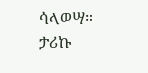ሳላወሣ።
ታሪኩ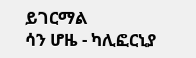ይገርማል
ሳን ሆዜ - ካሊፎርኒያ